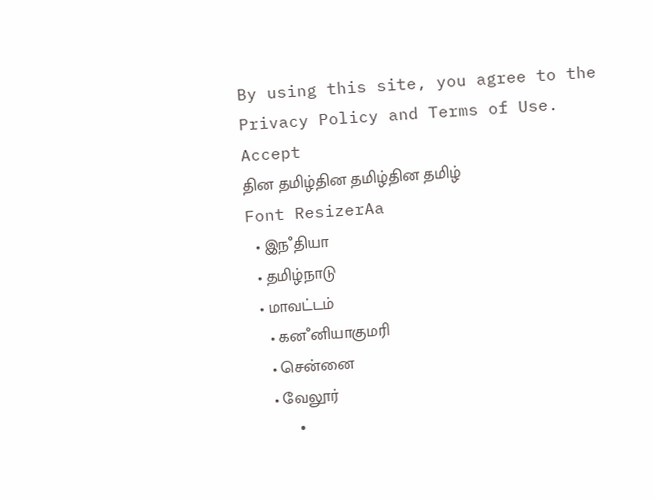By using this site, you agree to the Privacy Policy and Terms of Use.
Accept
தின தமிழ்தின தமிழ்தின தமிழ்
Font ResizerAa
  • இநஂதியா
  • தமிழ்நாடு
  • மாவட்டம்
    • கனஂனியாகுமரி
    • சென்னை
    • வேலூர்
    •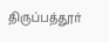திருப்பத்தூர்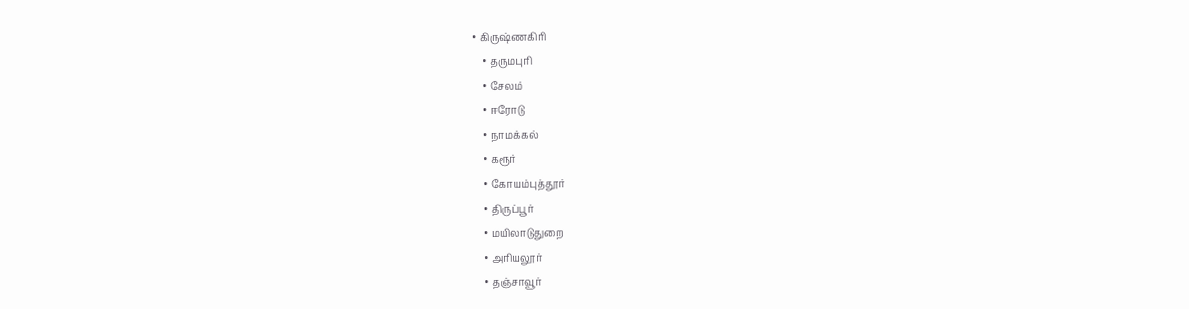• கிருஷ்ணகிரி
    • தருமபுரி
    • சேலம்
    • ஈரோடு
    • நாமக்கல்
    • கரூர்
    • கோயம்புத்தூர்
    • திருப்பூர்
    • மயிலாடுதுறை
    • அரியலூர்
    • தஞ்சாவூர்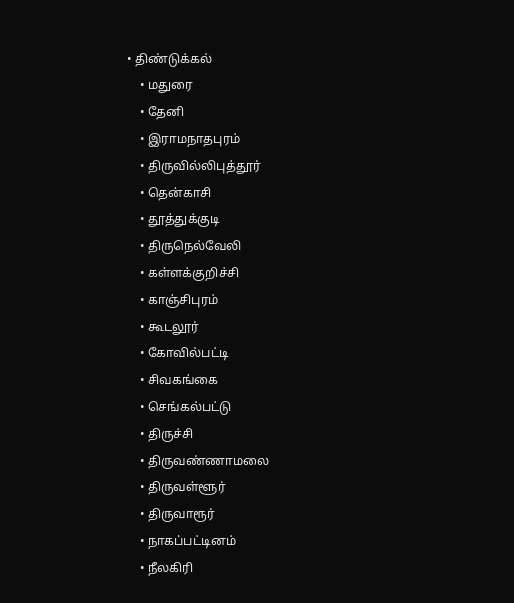• திண்டுக்கல்
    • மதுரை
    • தேனி
    • இராமநாதபுரம்
    • திருவில்லிபுத்தூர்
    • தென்காசி
    • தூத்துக்குடி
    • திருநெல்வேலி
    • கள்ளக்குறிச்சி
    • காஞ்சிபுரம்
    • கூடலூர்
    • கோவில்பட்டி
    • சிவகங்கை
    • செங்கல்பட்டு
    • திருச்சி
    • திருவண்ணாமலை
    • திருவள்ளூர்
    • திருவாரூர்
    • நாகப்பட்டினம்
    • நீலகிரி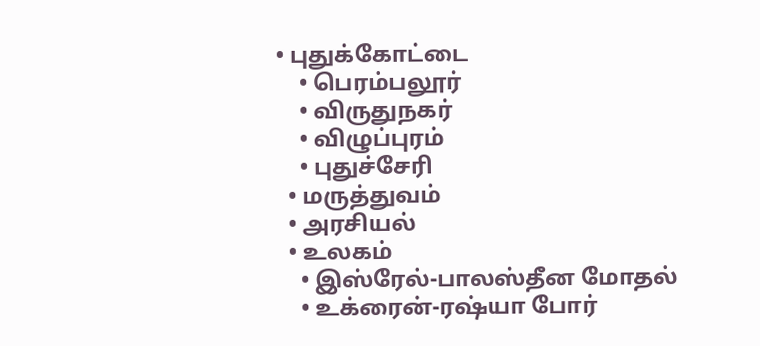• புதுக்கோட்டை
    • பெரம்பலூர்
    • விருதுநகர்
    • விழுப்புரம்
    • புதுச்சேரி
  • மருத்துவம்
  • அரசியல்
  • உலகம்
    • இஸ்ரேல்-பாலஸ்தீன மோதல்
    • உக்ரைன்-ரஷ்யா போர்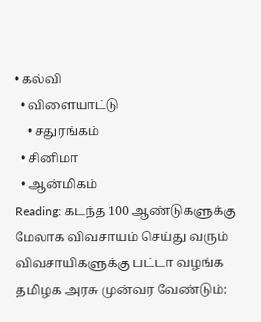• கல்வி
  • விளையாட்டு
    • சதுரங்கம்
  • சினிமா
  • ஆன்மிகம்
Reading: கடந்த 100 ஆண்டுகளுக்கு மேலாக விவசாயம் செய்து வரும் விவசாயிகளுக்கு பட்டா வழங்க தமிழக அரசு முன்வர வேண்டும்: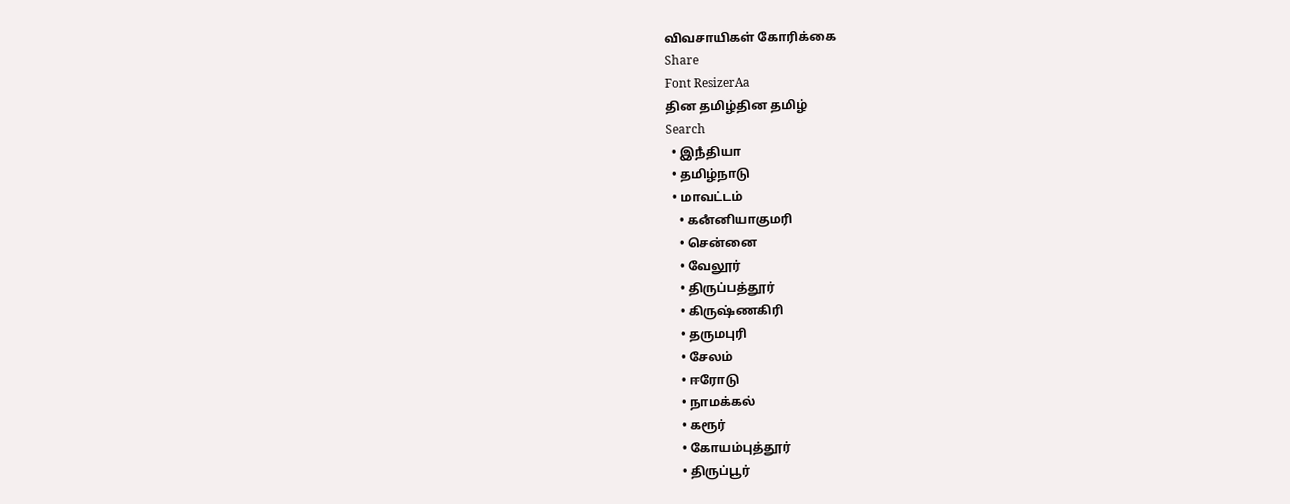விவசாயிகள் கோரிக்கை
Share
Font ResizerAa
தின தமிழ்தின தமிழ்
Search
  • இநஂதியா
  • தமிழ்நாடு
  • மாவட்டம்
    • கனஂனியாகுமரி
    • சென்னை
    • வேலூர்
    • திருப்பத்தூர்
    • கிருஷ்ணகிரி
    • தருமபுரி
    • சேலம்
    • ஈரோடு
    • நாமக்கல்
    • கரூர்
    • கோயம்புத்தூர்
    • திருப்பூர்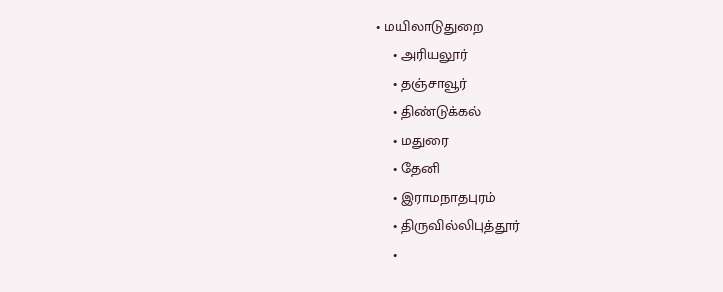• மயிலாடுதுறை
    • அரியலூர்
    • தஞ்சாவூர்
    • திண்டுக்கல்
    • மதுரை
    • தேனி
    • இராமநாதபுரம்
    • திருவில்லிபுத்தூர்
    •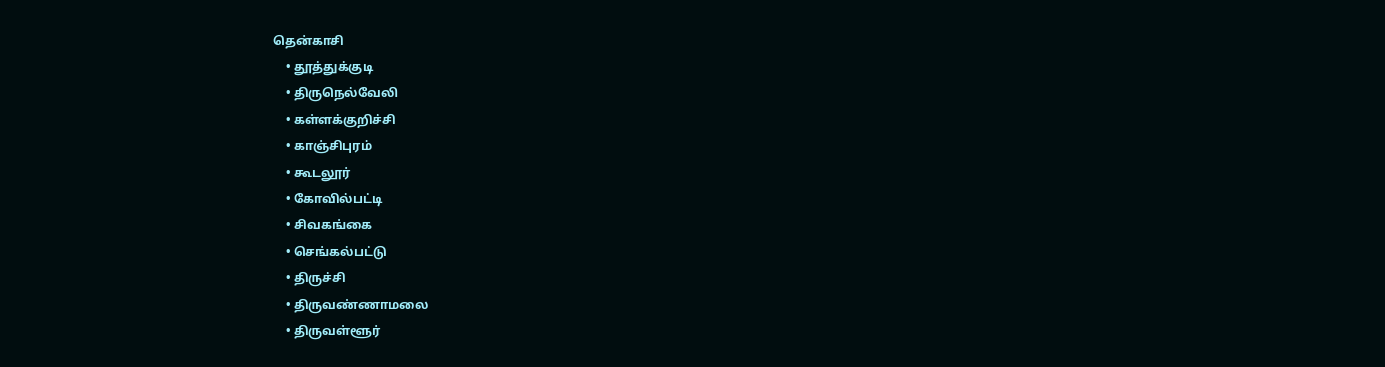தென்காசி
    • தூத்துக்குடி
    • திருநெல்வேலி
    • கள்ளக்குறிச்சி
    • காஞ்சிபுரம்
    • கூடலூர்
    • கோவில்பட்டி
    • சிவகங்கை
    • செங்கல்பட்டு
    • திருச்சி
    • திருவண்ணாமலை
    • திருவள்ளூர்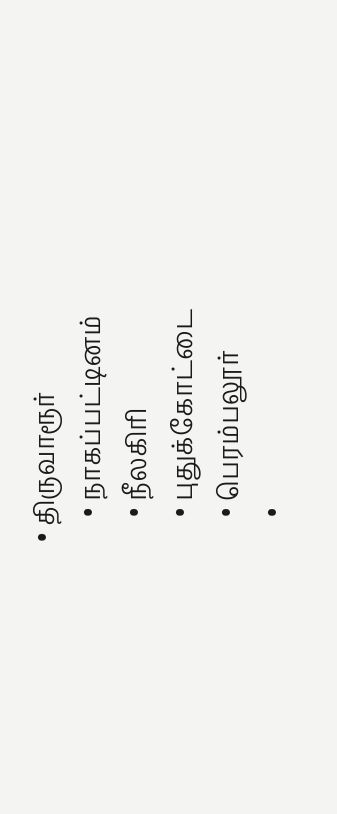• திருவாரூர்
    • நாகப்பட்டினம்
    • நீலகிரி
    • புதுக்கோட்டை
    • பெரம்பலூர்
    •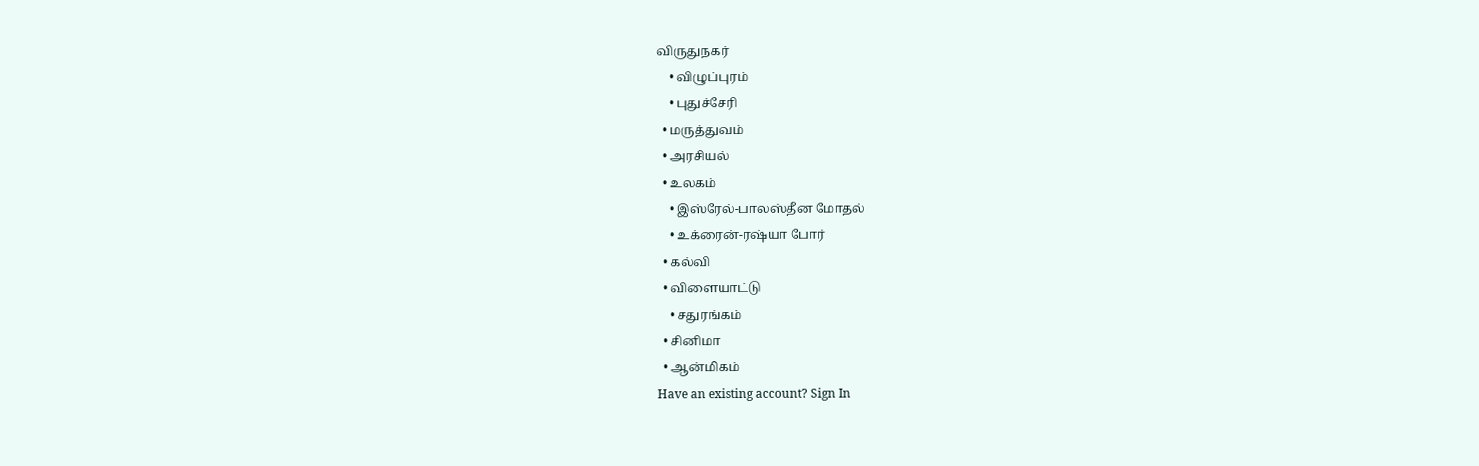விருதுநகர்
    • விழுப்புரம்
    • புதுச்சேரி
  • மருத்துவம்
  • அரசியல்
  • உலகம்
    • இஸ்ரேல்-பாலஸ்தீன மோதல்
    • உக்ரைன்-ரஷ்யா போர்
  • கல்வி
  • விளையாட்டு
    • சதுரங்கம்
  • சினிமா
  • ஆன்மிகம்
Have an existing account? Sign In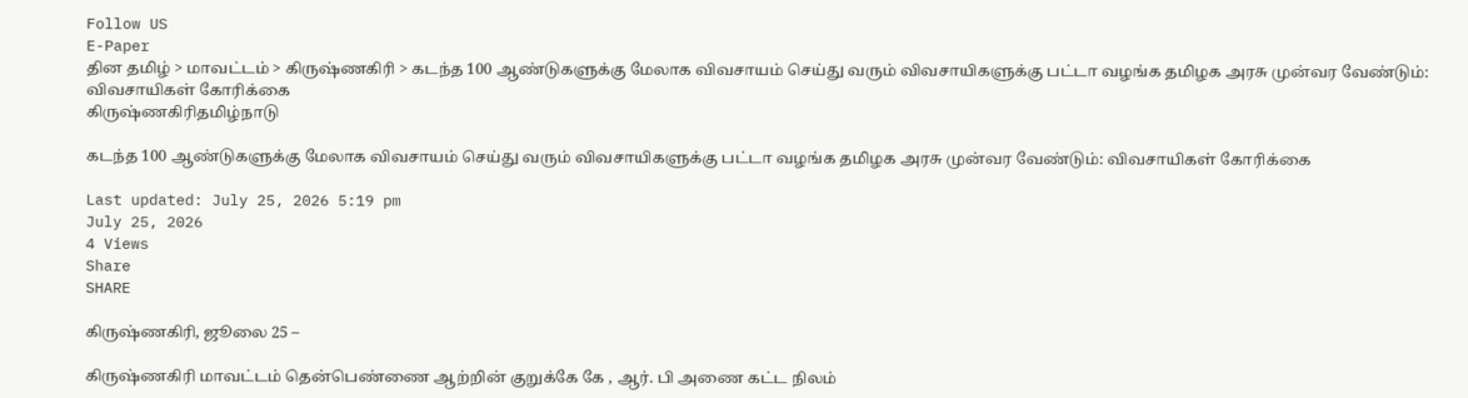Follow US
E-Paper
தின தமிழ் > மாவட்டம் > கிருஷ்ணகிரி > கடந்த 100 ஆண்டுகளுக்கு மேலாக விவசாயம் செய்து வரும் விவசாயிகளுக்கு பட்டா வழங்க தமிழக அரசு முன்வர வேண்டும்: விவசாயிகள் கோரிக்கை
கிருஷ்ணகிரிதமிழ்நாடு

கடந்த 100 ஆண்டுகளுக்கு மேலாக விவசாயம் செய்து வரும் விவசாயிகளுக்கு பட்டா வழங்க தமிழக அரசு முன்வர வேண்டும்: விவசாயிகள் கோரிக்கை

Last updated: July 25, 2026 5:19 pm
July 25, 2026
4 Views
Share
SHARE

கிருஷ்ணகிரி, ஜூலை 25 –

கிருஷ்ணகிரி மாவட்டம் தென்பெண்ணை ஆற்றின் குறுக்கே கே , ஆர். பி அணை கட்ட நிலம்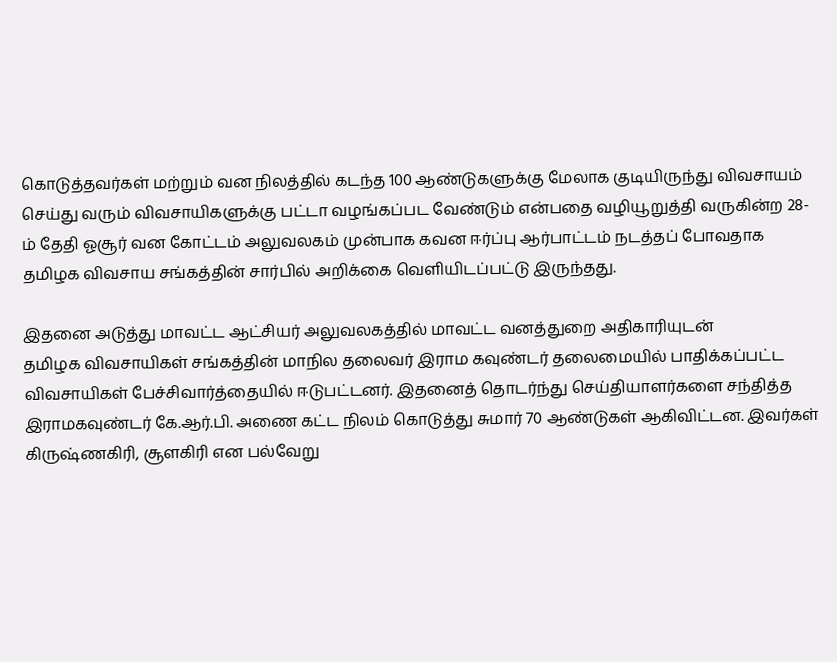கொடுத்தவர்கள் மற்றும் வன நிலத்தில் கடந்த 100 ஆண்டுகளுக்கு மேலாக குடியிருந்து விவசாயம் செய்து வரும் விவசாயிகளுக்கு பட்டா வழங்கப்பட வேண்டும் என்பதை வழியூறுத்தி வருகின்ற 28-ம் தேதி ஓசூர் வன கோட்டம் அலுவலகம் முன்பாக கவன ஈர்ப்பு ஆர்பாட்டம் நடத்தப் போவதாக தமிழக விவசாய சங்கத்தின் சார்பில் அறிக்கை வெளியிடப்பட்டு இருந்தது.

இதனை அடுத்து மாவட்ட ஆட்சியர் அலுவலகத்தில் மாவட்ட வனத்துறை அதிகாரியுடன்
தமிழக விவசாயிகள் சங்கத்தின் மாநில தலைவர் இராம கவுண்டர் தலைமையில் பாதிக்கப்பட்ட விவசாயிகள் பேச்சிவார்த்தையில் ஈடுபட்டனர். இதனைத் தொடர்ந்து செய்தியாளர்களை சந்தித்த இராமகவுண்டர் கே.ஆர்.பி. அணை கட்ட நிலம் கொடுத்து சுமார் 70 ஆண்டுகள் ஆகிவிட்டன. இவர்கள் கிருஷ்ணகிரி, சூளகிரி என பல்வேறு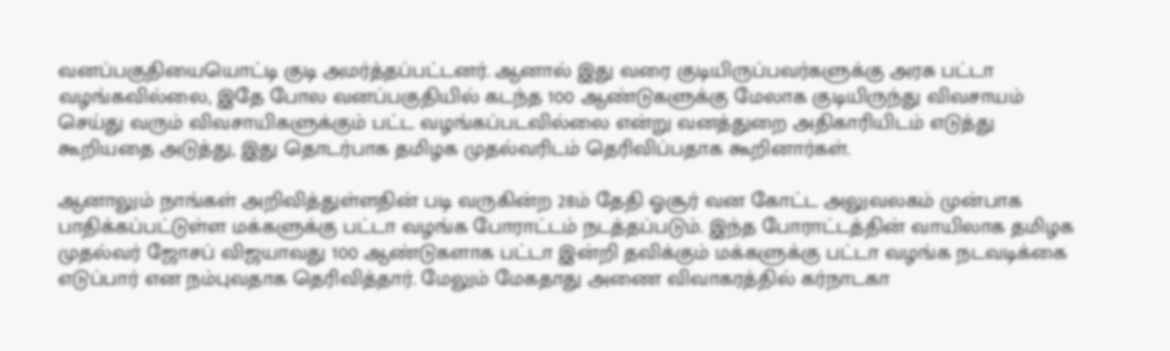வனப்பகுதியையொட்டி குடி அமர்த்தப்பட்டனர். ஆனால் இது வரை குடியிருப்பவர்களுக்கு அரசு பட்டா வழங்கவில்லை, இதே போல வனப்பகுதியில் கடந்த 100 ஆண்டுகளுக்கு மேலாக குடியிருந்து விவசாயம் செய்து வரும் விவசாயிகளுக்கும் பட்ட வழங்கப்படவில்லை என்று வனத்துறை அதிகாரியிடம் எடுத்து கூறியதை அடுத்து, இது தொடர்பாக தமிழக முதல்வரிடம் தெரிவிப்பதாக கூறினார்கள்.

ஆனாலும் நாங்கள் அறிவித்துள்ளதின் படி வருகின்ற 28ம் தேதி ஓசூர் வன கோட்ட அலுவலகம் முன்பாக பாதிக்கப்பட்டுள்ள மக்களுக்கு பட்டா வழங்க போராட்டம் நடத்தப்படும். இந்த போராட்டத்தின் வாயிலாக தமிழக முதல்வர் ஜோசப் விஜயாவது 100 ஆண்டுகளாக பட்டா இன்றி தவிக்கும் மக்களுக்கு பட்டா வழங்க நடவடிக்கை எடுப்பார் என நம்புவதாக தெரிவித்தார். மேலும் மேகதாது அணை விவாகரத்தில் கர்நாடகா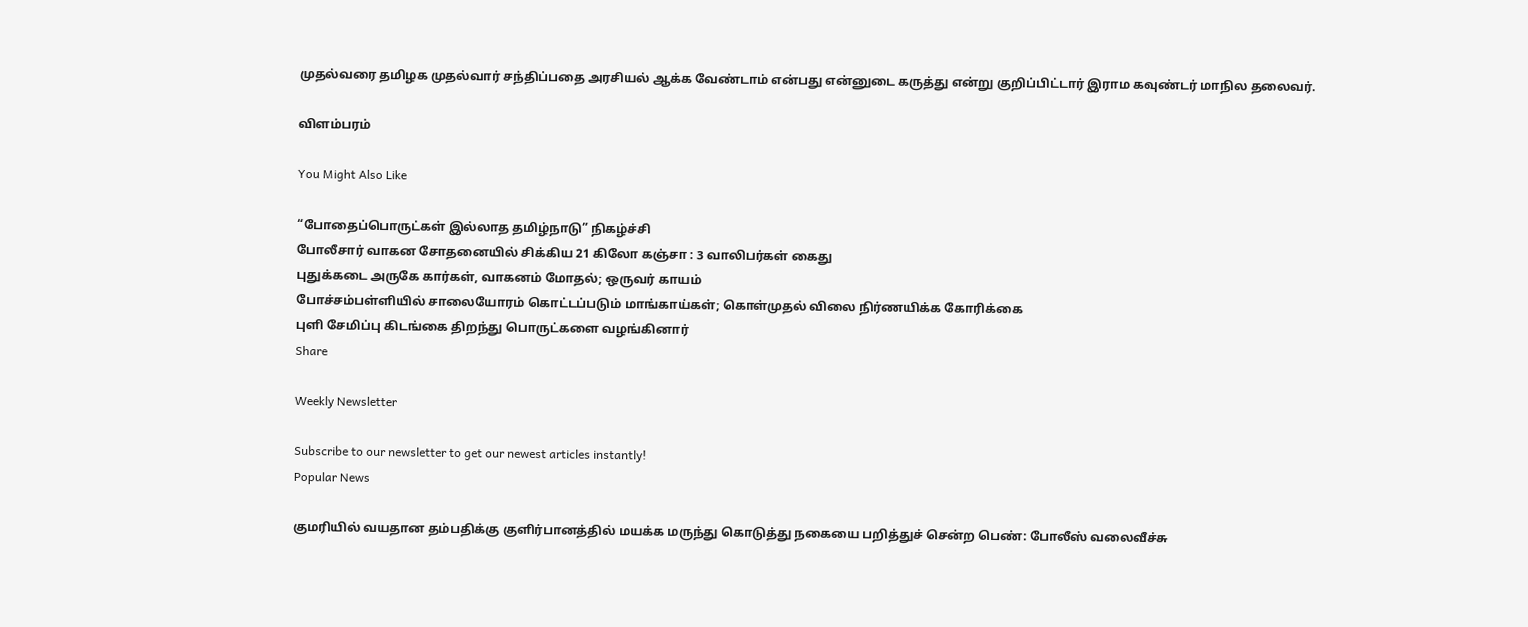முதல்வரை தமிழக முதல்வார் சந்திப்பதை அரசியல் ஆக்க வேண்டாம் என்பது என்னுடை கருத்து என்று குறிப்பிட்டார் இராம கவுண்டர் மாநில தலைவர்.

விளம்பரம்

You Might Also Like

“போதைப்பொருட்கள் இல்லாத தமிழ்நாடு” நிகழ்ச்சி
போலீசார் வாகன சோதனையில் சிக்கிய 21 கிலோ கஞ்சா : 3 வாலிபர்கள் கைது
புதுக்கடை அருகே கார்கள், வாகனம் மோதல்; ஒருவர் காயம்
போச்சம்பள்ளியில் சாலையோரம் கொட்டப்படும் மாங்காய்கள்; கொள்முதல் விலை நிர்ணயிக்க கோரிக்கை
புளி சேமிப்பு கிடங்கை திறந்து பொருட்களை வழங்கினார்
Share

Weekly Newsletter

Subscribe to our newsletter to get our newest articles instantly!
Popular News

குமரியில் வயதான தம்பதிக்கு குளிர்பானத்தில் மயக்க மருந்து கொடுத்து நகையை பறித்துச் சென்ற பெண்: போலீஸ் வலைவீச்சு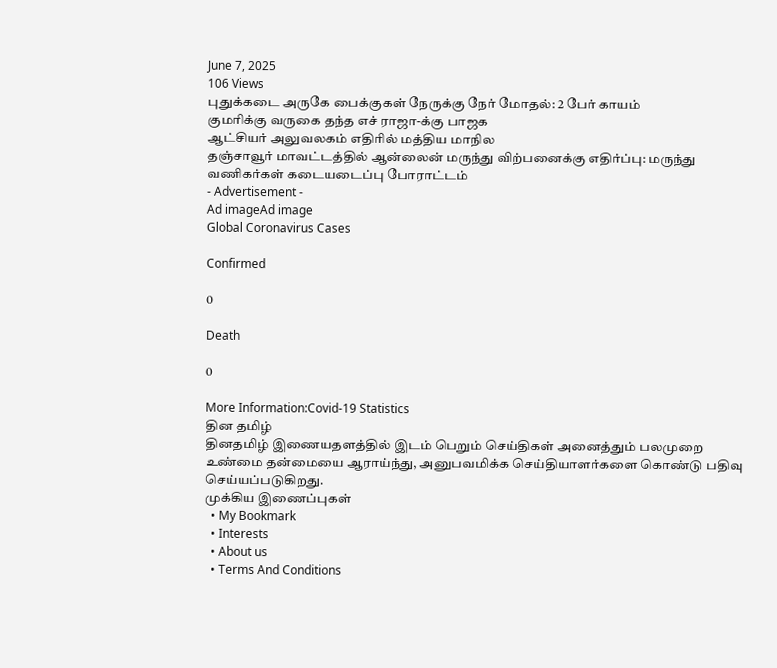June 7, 2025
106 Views
புதுக்கடை அருகே பைக்குகள் நேருக்கு நேர் மோதல்: 2 பேர் காயம்
குமரிக்கு வருகை தந்த எச் ராஜா-க்கு பாஜக
ஆட்சியர் அலுவலகம் எதிரில் மத்திய மாநில
தஞ்சாவூர் மாவட்டத்தில் ஆன்லைன் மருந்து விற்பனைக்கு எதிர்ப்பு: மருந்து வணிகர்கள் கடையடைப்பு போராட்டம்
- Advertisement -
Ad imageAd image
Global Coronavirus Cases

Confirmed

0

Death

0

More Information:Covid-19 Statistics
தின தமிழ்
தினதமிழ் இணையதளத்தில் இடம் பெறும் செய்திகள் அனைத்தும் பலமுறை உண்மை தன்மையை ஆராய்ந்து, அனுபவமிக்க செய்தியாளர்களை கொண்டு பதிவு செய்யப்படுகிறது.
முக்கிய இணைப்புகள்
  • My Bookmark
  • Interests
  • About us
  • Terms And Conditions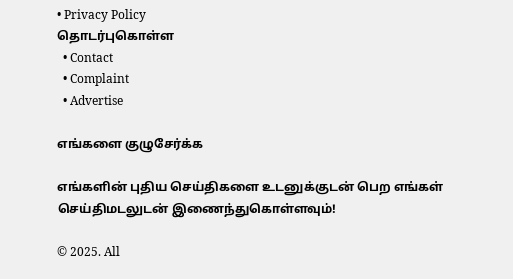• Privacy Policy
தொடர்புகொள்ள
  • Contact
  • Complaint
  • Advertise

எங்களை குழுசேர்க்க

எங்களின் புதிய செய்திகளை உடனுக்குடன் பெற எங்கள் செய்திமடலுடன் இணைந்துகொள்ளவும்!

© 2025. All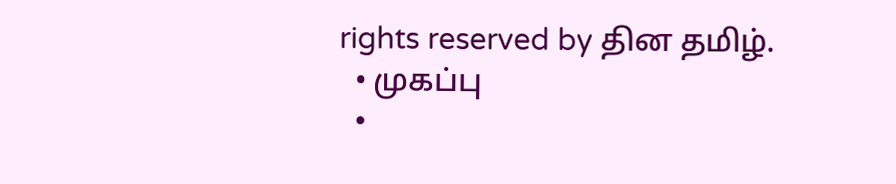rights reserved by தின தமிழ்.
  • முகப்பு
  •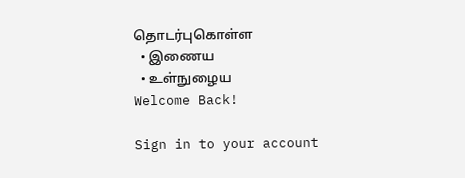தொடர்புகொள்ள
  • இணைய
  • உள்நுழைய
Welcome Back!

Sign in to your account